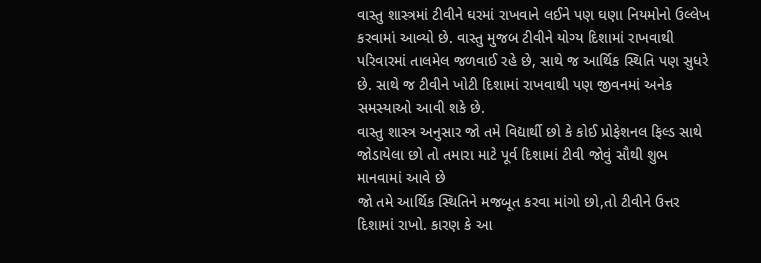વાસ્તુ શાસ્ત્રમાં ટીવીને ઘરમાં રાખવાને લઈને પણ ઘણા નિયમોનો ઉલ્લેખ કરવામાં આવ્યો છે. વાસ્તુ મુજબ ટીવીને યોગ્ય દિશામાં રાખવાથી પરિવારમાં તાલમેલ જળવાઈ રહે છે, સાથે જ આર્થિક સ્થિતિ પણ સુધરે છે. સાથે જ ટીવીને ખોટી દિશામાં રાખવાથી પણ જીવનમાં અનેક સમસ્યાઓ આવી શકે છે.
વાસ્તુ શાસ્ત્ર અનુસાર જો તમે વિદ્યાર્થી છો કે કોઈ પ્રોફેશનલ ફિલ્ડ સાથે જોડાયેલા છો તો તમારા માટે પૂર્વ દિશામાં ટીવી જોવું સૌથી શુભ માનવામાં આવે છે
જો તમે આર્થિક સ્થિતિને મજબૂત કરવા માંગો છો,તો ટીવીને ઉત્તર દિશામાં રાખો. કારણ કે આ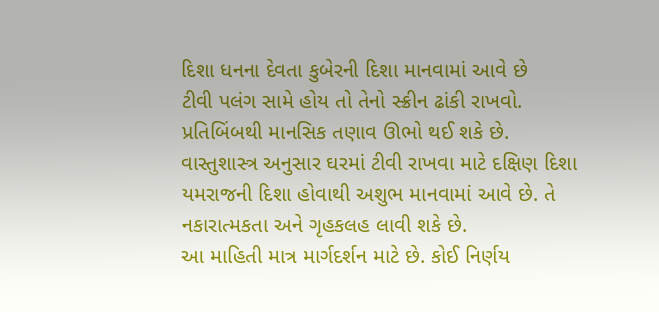દિશા ધનના દેવતા કુબેરની દિશા માનવામાં આવે છે
ટીવી પલંગ સામે હોય તો તેનો સ્ક્રીન ઢાંકી રાખવો. પ્રતિબિંબથી માનસિક તણાવ ઊભો થઈ શકે છે.
વાસ્તુશાસ્ત્ર અનુસાર ઘરમાં ટીવી રાખવા માટે દક્ષિણ દિશા યમરાજની દિશા હોવાથી અશુભ માનવામાં આવે છે. તે નકારાત્મકતા અને ગૃહકલહ લાવી શકે છે.
આ માહિતી માત્ર માર્ગદર્શન માટે છે. કોઈ નિર્ણય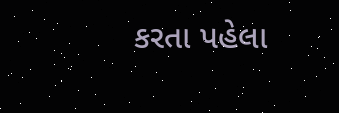કરતા પહેલા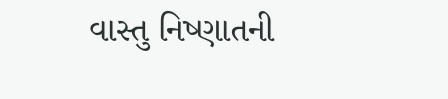વાસ્તુ નિષ્ણાતની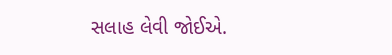સલાહ લેવી જોઈએ.